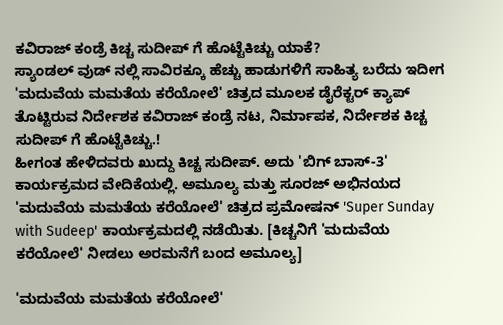ಕವಿರಾಜ್ ಕಂಡ್ರೆ ಕಿಚ್ಚ ಸುದೀಪ್ ಗೆ ಹೊಟ್ಟೆಕಿಚ್ಚು ಯಾಕೆ?
ಸ್ಯಾಂಡಲ್ ವುಡ್ ನಲ್ಲಿ ಸಾವಿರಕ್ಕೂ ಹೆಚ್ಚು ಹಾಡುಗಳಿಗೆ ಸಾಹಿತ್ಯ ಬರೆದು ಇದೀಗ 'ಮದುವೆಯ ಮಮತೆಯ ಕರೆಯೋಲೆ' ಚಿತ್ರದ ಮೂಲಕ ಡೈರೆಕ್ಟರ್ ಕ್ಯಾಪ್ ತೊಟ್ಟಿರುವ ನಿರ್ದೇಶಕ ಕವಿರಾಜ್ ಕಂಡ್ರೆ ನಟ, ನಿರ್ಮಾಪಕ, ನಿರ್ದೇಶಕ ಕಿಚ್ಚ ಸುದೀಪ್ ಗೆ ಹೊಟ್ಟೆಕಿಚ್ಚು.!
ಹೀಗಂತ ಹೇಳಿದವರು ಖುದ್ದು ಕಿಚ್ಚ ಸುದೀಪ್. ಅದು 'ಬಿಗ್ ಬಾಸ್-3' ಕಾರ್ಯಕ್ರಮದ ವೇದಿಕೆಯಲ್ಲಿ. ಅಮೂಲ್ಯ ಮತ್ತು ಸೂರಜ್ ಅಭಿನಯದ 'ಮದುವೆಯ ಮಮತೆಯ ಕರೆಯೋಲೆ' ಚಿತ್ರದ ಪ್ರಮೋಷನ್ 'Super Sunday with Sudeep' ಕಾರ್ಯಕ್ರಮದಲ್ಲಿ ನಡೆಯಿತು. [ಕಿಚ್ಚನಿಗೆ 'ಮದುವೆಯ ಕರೆಯೋಲೆ' ನೀಡಲು ಅರಮನೆಗೆ ಬಂದ ಅಮೂಲ್ಯ]

'ಮದುವೆಯ ಮಮತೆಯ ಕರೆಯೋಲೆ'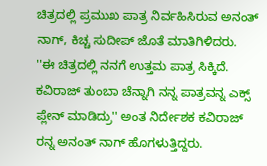ಚಿತ್ರದಲ್ಲಿ ಪ್ರಮುಖ ಪಾತ್ರ ನಿರ್ವಹಿಸಿರುವ ಅನಂತ್ ನಾಗ್, ಕಿಚ್ಚ ಸುದೀಪ್ ಜೊತೆ ಮಾತಿಗಿಳಿದರು. ''ಈ ಚಿತ್ರದಲ್ಲಿ ನನಗೆ ಉತ್ತಮ ಪಾತ್ರ ಸಿಕ್ಕಿದೆ. ಕವಿರಾಜ್ ತುಂಬಾ ಚೆನ್ನಾಗಿ ನನ್ನ ಪಾತ್ರವನ್ನ ಎಕ್ಸ್ ಪ್ಲೇನ್ ಮಾಡಿದ್ರು'' ಅಂತ ನಿರ್ದೇಶಕ ಕವಿರಾಜ್ ರನ್ನ ಅನಂತ್ ನಾಗ್ ಹೊಗಳುತ್ತಿದ್ದರು.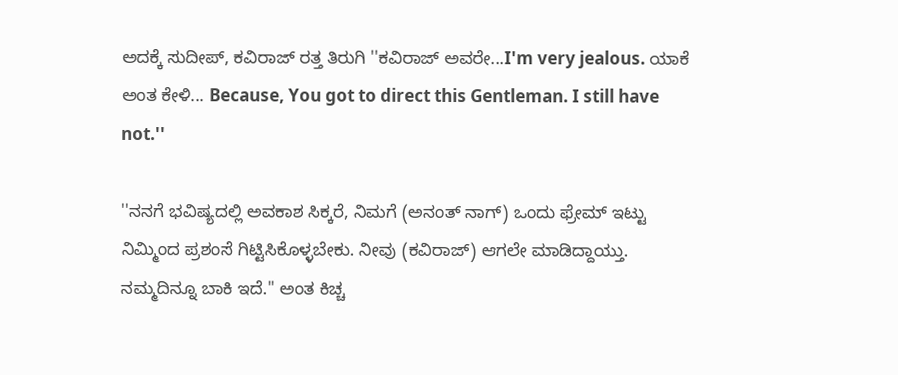ಅದಕ್ಕೆ ಸುದೀಪ್, ಕವಿರಾಜ್ ರತ್ತ ತಿರುಗಿ ''ಕವಿರಾಜ್ ಅವರೇ...I'm very jealous. ಯಾಕೆ ಅಂತ ಕೇಳಿ... Because, You got to direct this Gentleman. I still have not.''

''ನನಗೆ ಭವಿಷ್ಯದಲ್ಲಿ ಅವಕಾಶ ಸಿಕ್ಕರೆ, ನಿಮಗೆ (ಅನಂತ್ ನಾಗ್) ಒಂದು ಫ್ರೇಮ್ ಇಟ್ಟು ನಿಮ್ಮಿಂದ ಪ್ರಶಂಸೆ ಗಿಟ್ಟಿಸಿಕೊಳ್ಳಬೇಕು. ನೀವು (ಕವಿರಾಜ್) ಆಗಲೇ ಮಾಡಿದ್ದಾಯ್ತು. ನಮ್ಮದಿನ್ನೂ ಬಾಕಿ ಇದೆ.'' ಅಂತ ಕಿಚ್ಚ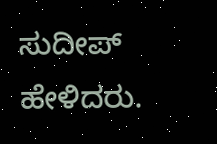ಸುದೀಪ್ ಹೇಳಿದರು.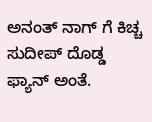ಅನಂತ್ ನಾಗ್ ಗೆ ಕಿಚ್ಚ ಸುದೀಪ್ ದೊಡ್ಡ ಫ್ಯಾನ್ ಅಂತೆ.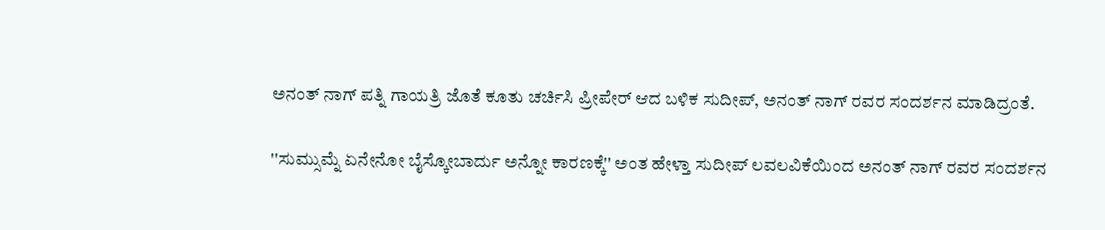ಅನಂತ್ ನಾಗ್ ಪತ್ನಿ ಗಾಯತ್ರಿ ಜೊತೆ ಕೂತು ಚರ್ಚಿಸಿ ಪ್ರೀಪೇರ್ ಆದ ಬಳಿಕ ಸುದೀಪ್, ಅನಂತ್ ನಾಗ್ ರವರ ಸಂದರ್ಶನ ಮಾಡಿದ್ರಂತೆ.

''ಸುಮ್ಸುಮ್ನೆ ಏನೇನೋ ಬೈಸ್ಕೋಬಾರ್ದು ಅನ್ನೋ ಕಾರಣಕ್ಕೆ'' ಅಂತ ಹೇಳ್ತಾ ಸುದೀಪ್ ಲವಲವಿಕೆಯಿಂದ ಅನಂತ್ ನಾಗ್ ರವರ ಸಂದರ್ಶನ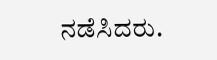ನಡೆಸಿದರು.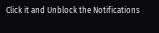Click it and Unblock the Notifications